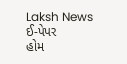Laksh News
ઈ-પેપર
હોમ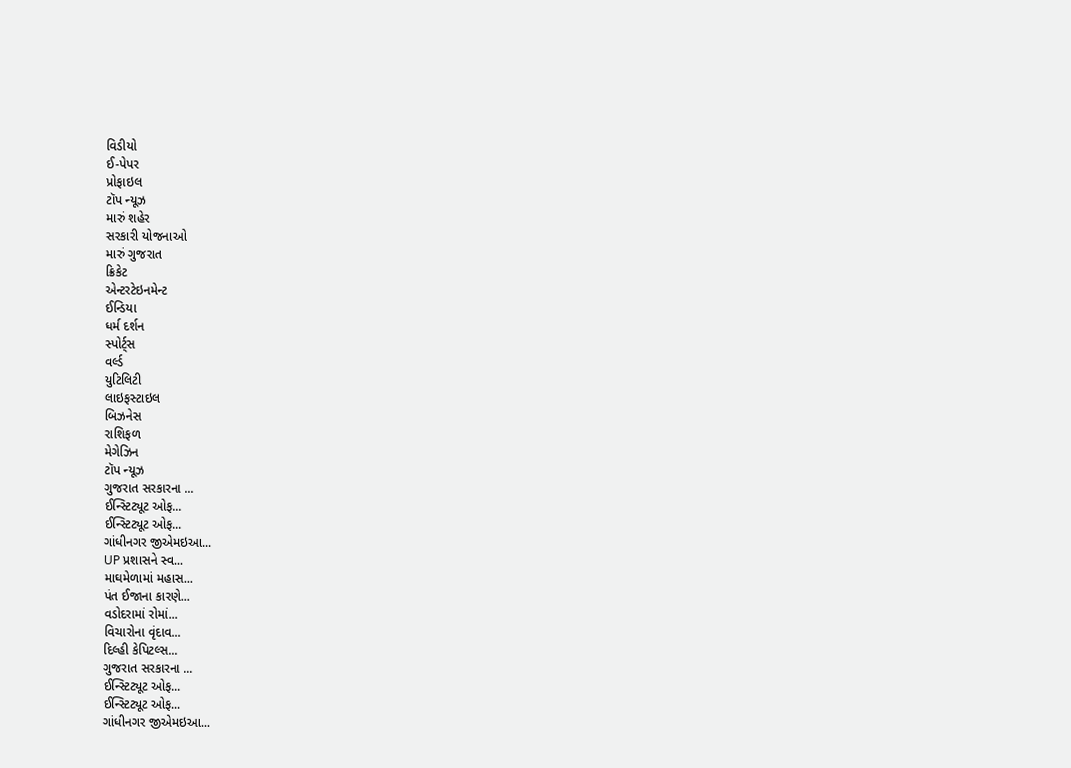વિડીયો
ઈ-પેપર
પ્રોફાઇલ
ટૉપ ન્યૂઝ
મારું શહેર
સરકારી યોજનાઓ
મારું ગુજરાત
ક્રિકેટ
એન્ટરટેઇનમેન્ટ
ઈન્ડિયા
ધર્મ દર્શન
સ્પોર્ટ્સ
વર્લ્ડ
યુટિલિટી
લાઇફસ્ટાઇલ
બિઝનેસ
રાશિફળ
મેગેઝિન
ટૉપ ન્યૂઝ
ગુજરાત સરકારના ...
ઈન્સ્ટિટ્યૂટ ઓફ...
ઈન્સ્ટિટ્યૂટ ઓફ...
ગાંધીનગર જીએમઇઆ...
UP પ્રશાસને સ્વ...
માઘમેળામાં મહાસ...
પંત ઈજાના કારણે...
વડોદરામાં રોમાં...
વિચારોના વૃંદાવ...
દિલ્હી કેપિટલ્સ...
ગુજરાત સરકારના ...
ઈન્સ્ટિટ્યૂટ ઓફ...
ઈન્સ્ટિટ્યૂટ ઓફ...
ગાંધીનગર જીએમઇઆ...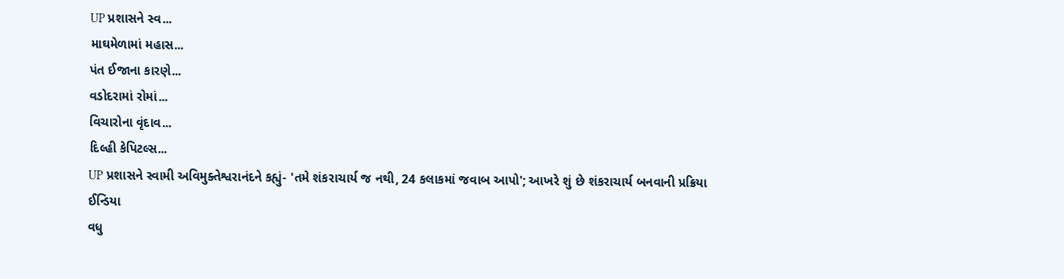UP પ્રશાસને સ્વ...
માઘમેળામાં મહાસ...
પંત ઈજાના કારણે...
વડોદરામાં રોમાં...
વિચારોના વૃંદાવ...
દિલ્હી કેપિટલ્સ...
UP પ્રશાસને સ્વામી અવિમુક્તેશ્વરાનંદને કહ્યું- 'તમે શંકરાચાર્ય જ નથી, 24 કલાકમાં જવાબ આપો'; આખરે શું છે શંકરાચાર્ય બનવાની પ્રક્રિયા
ઈન્ડિયા
વધુ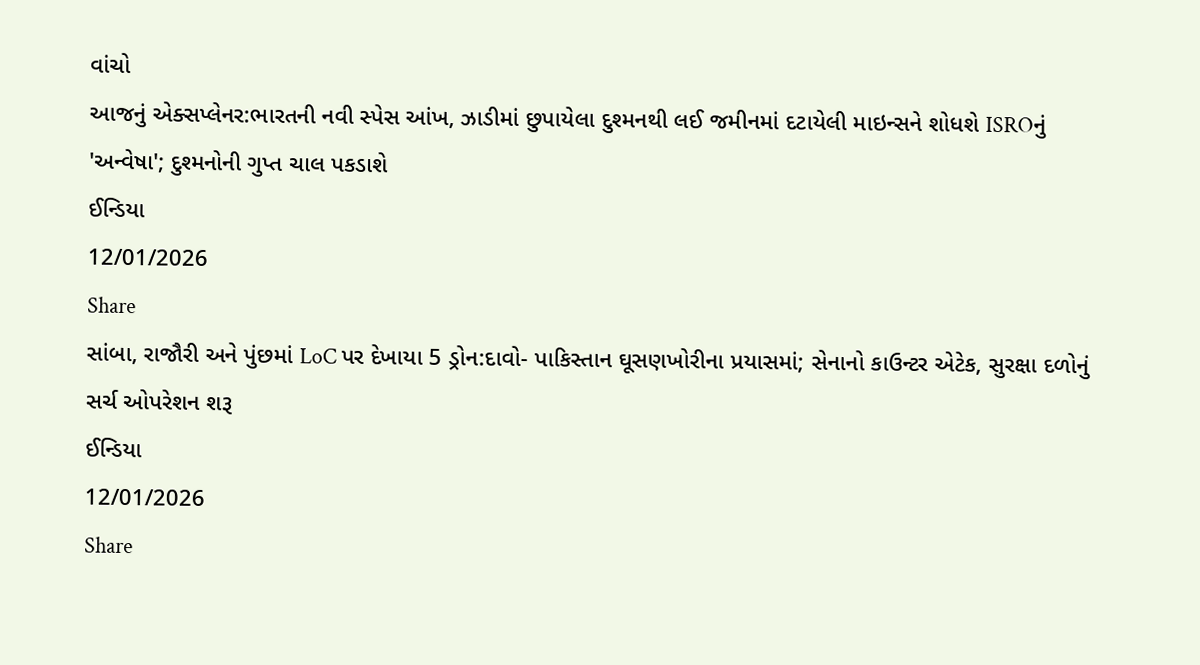વાંચો
આજનું એક્સપ્લેનર:ભારતની નવી સ્પેસ આંખ, ઝાડીમાં છુપાયેલા દુશ્મનથી લઈ જમીનમાં દટાયેલી માઇન્સને શોધશે ISROનું 'અન્વેષા'; દુશ્મનોની ગુપ્ત ચાલ પકડાશે
ઈન્ડિયા
12/01/2026
Share
સાંબા, રાજૌરી અને પુંછમાં LoC પર દેખાયા 5 ડ્રોન:દાવો- પાકિસ્તાન ઘૂસણખોરીના પ્રયાસમાં; સેનાનો કાઉન્ટર એટેક, સુરક્ષા દળોનું સર્ચ ઓપરેશન શરૂ
ઈન્ડિયા
12/01/2026
Share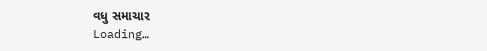વધુ સમાચાર
Loading…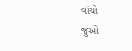વાંચો
જુઓ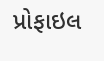પ્રોફાઇલ